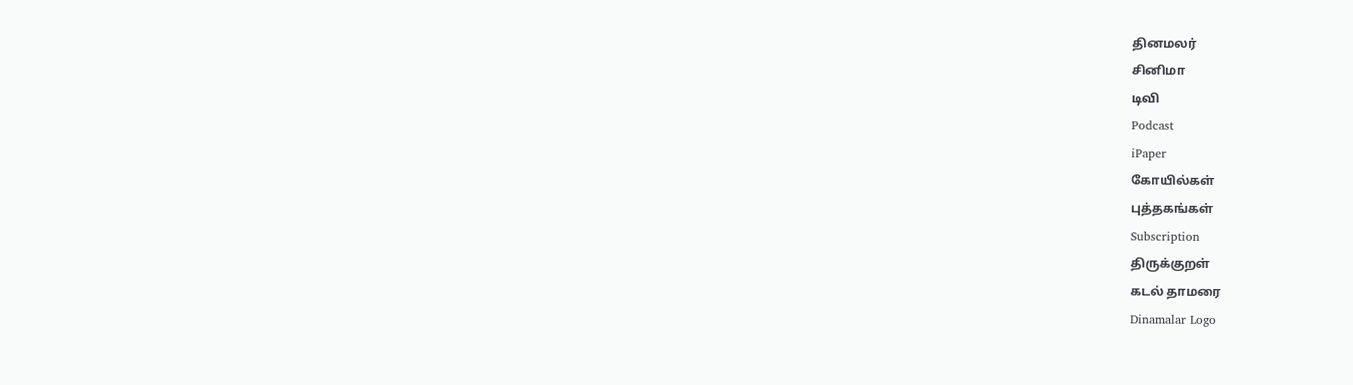தினமலர்
சினிமா
டிவி
Podcast
iPaper
கோயில்கள்
புத்தகங்கள்
Subscription
திருக்குறள்
கடல் தாமரை
Dinamalar Logo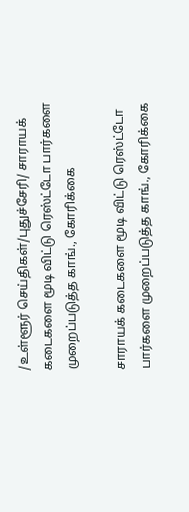/உள்ளூர் செய்திகள்/புதுச்சேரி/ சாராயக் கடைகளை மூடி விட்டு ரெஸ்ட்டோ பார்களை முறைப்படுத்த காங்., கோரிக்கை

சாராயக் கடைகளை மூடி விட்டு ரெஸ்ட்டோ பார்களை முறைப்படுத்த காங்., கோரிக்கை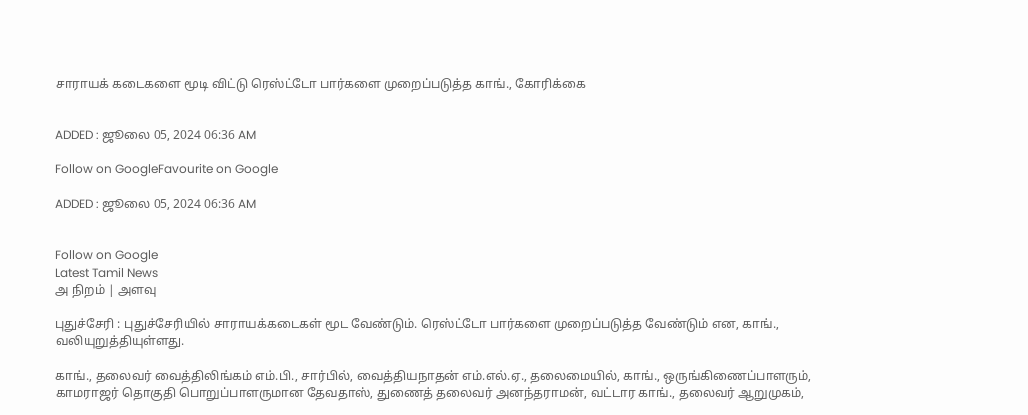சாராயக் கடைகளை மூடி விட்டு ரெஸ்ட்டோ பார்களை முறைப்படுத்த காங்., கோரிக்கை


ADDED : ஜூலை 05, 2024 06:36 AM

Follow on GoogleFavourite on Google

ADDED : ஜூலை 05, 2024 06:36 AM


Follow on Google
Latest Tamil News
அ நிறம் | அளவு

புதுச்சேரி : புதுச்சேரியில் சாராயக்கடைகள் மூட வேண்டும். ரெஸ்ட்டோ பார்களை முறைப்படுத்த வேண்டும் என, காங்., வலியுறுத்தியுள்ளது.

காங்., தலைவர் வைத்திலிங்கம் எம்.பி., சார்பில், வைத்தியநாதன் எம்.எல்.ஏ., தலைமையில், காங்., ஒருங்கிணைப்பாளரும், காமராஜர் தொகுதி பொறுப்பாளருமான தேவதாஸ், துணைத் தலைவர் அனந்தராமன், வட்டார காங்., தலைவர் ஆறுமுகம்,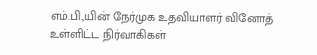எம்.பி.,யின் நேர்முக உதவியாளர் வினோத் உள்ளிட்ட நிர்வாகிகள்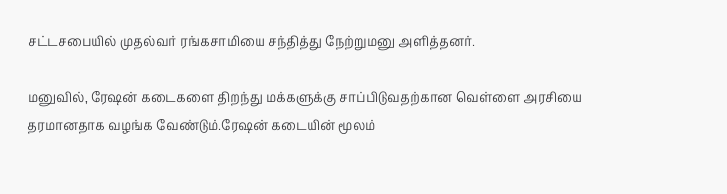சட்டசபையில் முதல்வர் ரங்கசாமியை சந்தித்து நேற்றுமனு அளித்தனர்.

மனுவில், ரேஷன் கடைகளை திறந்து மக்களுக்கு சாப்பிடுவதற்கான வெள்ளை அரசியை தரமானதாக வழங்க வேண்டும்.ரேஷன் கடையின் மூலம்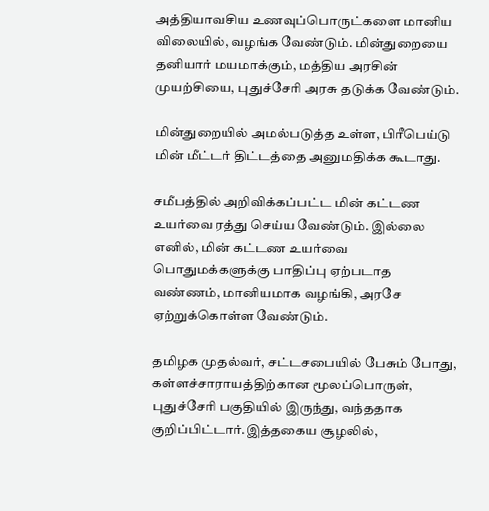அத்தியாவசிய உணவுப்பொருட்களை மானிய விலையில், வழங்க வேண்டும். மின்துறையை தனியார் மயமாக்கும், மத்திய அரசின் முயற்சியை, புதுச்சேரி அரசு தடுக்க வேண்டும்.

மின்துறையில் அமல்படுத்த உள்ள, பிரீபெய்டு மின் மீட்டர் திட்டத்தை அனுமதிக்க கூடாது.

சமீபத்தில் அறிவிக்கப்பட்ட மின் கட்டண உயர்வை ரத்து செய்ய வேண்டும். இல்லை எனில், மின் கட்டண உயர்வை பொதுமக்களுக்கு பாதிப்பு ஏற்படாத வண்ணம், மானியமாக வழங்கி, அரசே ஏற்றுக்கொள்ள வேண்டும்.

தமிழக முதல்வர், சட்டசபையில் பேசும் போது, கள்ளச்சாராயத்திற்கான மூலப்பொருள், புதுச்சேரி பகுதியில் இருந்து, வந்ததாக குறிப்பிட்டார்.இத்தகைய சூழலில்,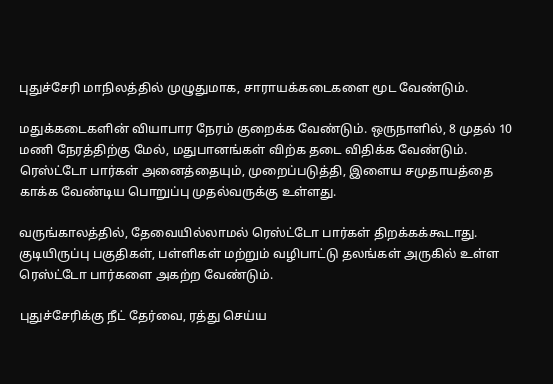புதுச்சேரி மாநிலத்தில் முழுதுமாக, சாராயக்கடைகளை மூட வேண்டும்.

மதுக்கடைகளின் வியாபார நேரம் குறைக்க வேண்டும். ஒருநாளில், 8 முதல் 10 மணி நேரத்திற்கு மேல், மதுபானங்கள் விற்க தடை விதிக்க வேண்டும். ரெஸ்ட்டோ பார்கள் அனைத்தையும், முறைப்படுத்தி, இளைய சமுதாயத்தை காக்க வேண்டிய பொறுப்பு முதல்வருக்கு உள்ளது.

வருங்காலத்தில், தேவையில்லாமல் ரெஸ்ட்டோ பார்கள் திறக்கக்கூடாது. குடியிருப்பு பகுதிகள், பள்ளிகள் மற்றும் வழிபாட்டு தலங்கள் அருகில் உள்ள ரெஸ்ட்டோ பார்களை அகற்ற வேண்டும்.

புதுச்சேரிக்கு நீட் தேர்வை, ரத்து செய்ய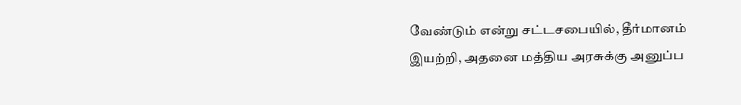வேண்டும் என்று சட்டசபையில், தீர்மானம் இயற்றி, அதனை மத்திய அரசுக்கு அனுப்ப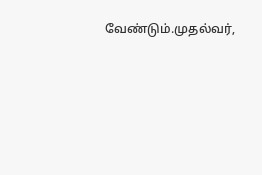வேண்டும்.முதல்வர்,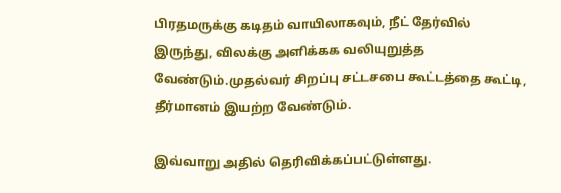பிரதமருக்கு கடிதம் வாயிலாகவும், நீட் தேர்வில் இருந்து, விலக்கு அளிக்கக வலியுறுத்த வேண்டும்.முதல்வர் சிறப்பு சட்டசபை கூட்டத்தை கூட்டி, தீர்மானம் இயற்ற வேண்டும்.

இவ்வாறு அதில் தெரிவிக்கப்பட்டுள்ளது.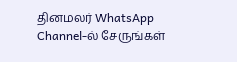தினமலர் WhatsApp Channel-ல் சேருங்கள்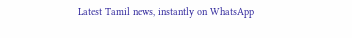Latest Tamil news, instantly on WhatsApp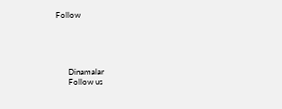Follow





      Dinamalar
      Follow us